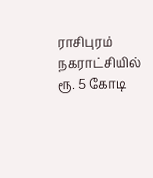ராசிபுரம் நகராட்சியில் ரூ. 5 கோடி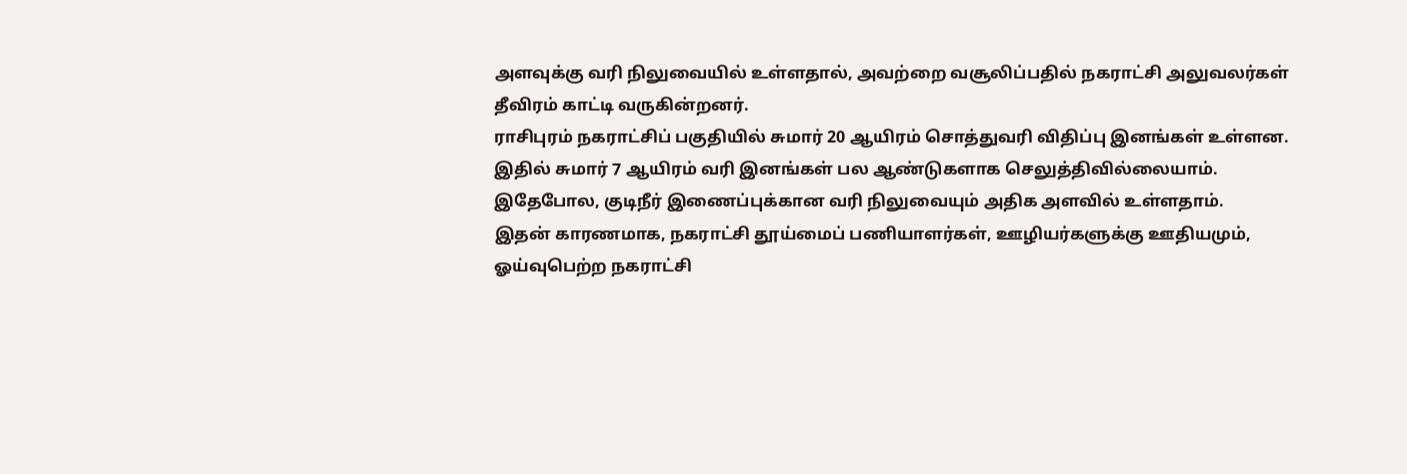அளவுக்கு வரி நிலுவையில் உள்ளதால், அவற்றை வசூலிப்பதில் நகராட்சி அலுவலர்கள் தீவிரம் காட்டி வருகின்றனர்.
ராசிபுரம் நகராட்சிப் பகுதியில் சுமார் 20 ஆயிரம் சொத்துவரி விதிப்பு இனங்கள் உள்ளன. இதில் சுமார் 7 ஆயிரம் வரி இனங்கள் பல ஆண்டுகளாக செலுத்திவில்லையாம். இதேபோல, குடிநீர் இணைப்புக்கான வரி நிலுவையும் அதிக அளவில் உள்ளதாம்.
இதன் காரணமாக, நகராட்சி தூய்மைப் பணியாளர்கள், ஊழியர்களுக்கு ஊதியமும், ஓய்வுபெற்ற நகராட்சி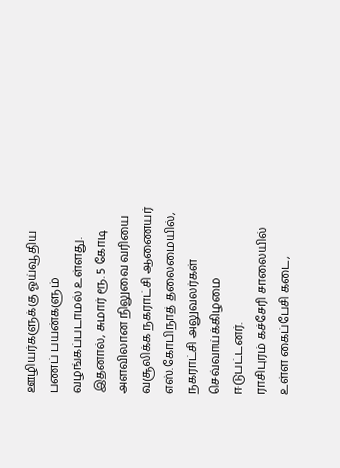ஊழியர்களுக்கு ஓய்வூதிய பணப் பயன்களும் வழங்கப்படாமல் உள்ளது. இதனால், சுமார் ரூ. 5 கோடி அளவிலான நிலுவை வரியை வசூலிக்க நகராட்சி ஆணையர் எஸ்.கோபிநாத் தலைமையில், நகராட்சி அலுவலர்கள் செவ்வாய்க்கிழமை ஈடுபட்டனர்.
ராசிபுரம் கச்சேரி சாலையில் உள்ள கைப்பேசி கடை,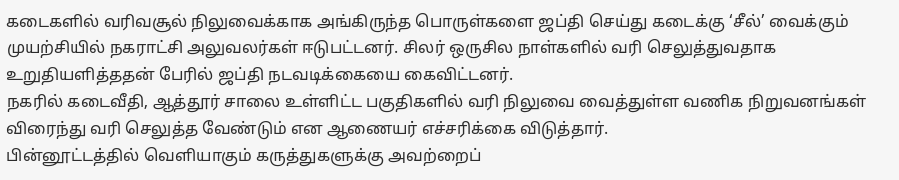கடைகளில் வரிவசூல் நிலுவைக்காக அங்கிருந்த பொருள்களை ஜப்தி செய்து கடைக்கு ‘சீல்’ வைக்கும் முயற்சியில் நகராட்சி அலுவலர்கள் ஈடுபட்டனர். சிலர் ஒருசில நாள்களில் வரி செலுத்துவதாக உறுதியளித்ததன் பேரில் ஜப்தி நடவடிக்கையை கைவிட்டனர்.
நகரில் கடைவீதி, ஆத்தூர் சாலை உள்ளிட்ட பகுதிகளில் வரி நிலுவை வைத்துள்ள வணிக நிறுவனங்கள் விரைந்து வரி செலுத்த வேண்டும் என ஆணையர் எச்சரிக்கை விடுத்தார்.
பின்னூட்டத்தில் வெளியாகும் கருத்துகளுக்கு அவற்றைப்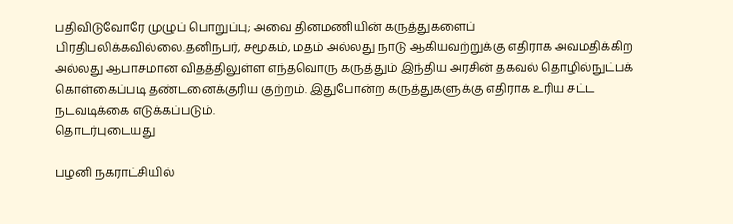பதிவிடுவோரே முழுப் பொறுப்பு; அவை தினமணியின் கருத்துகளைப் பிரதிபலிக்கவில்லை.தனிநபர், சமூகம், மதம் அல்லது நாடு ஆகியவற்றுக்கு எதிராக அவமதிக்கிற அல்லது ஆபாசமான விதத்திலுள்ள எந்தவொரு கருத்தும் இந்திய அரசின் தகவல் தொழில்நுட்பக் கொள்கைப்படி தண்டனைக்குரிய குற்றம். இதுபோன்ற கருத்துகளுக்கு எதிராக உரிய சட்ட நடவடிக்கை எடுக்கப்படும்.
தொடர்புடையது

பழனி நகராட்சியில்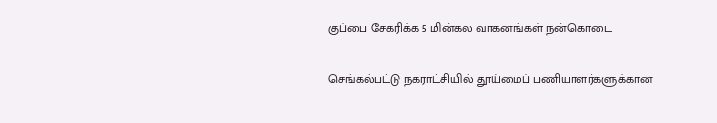குப்பை சேகரிக்க 5 மின்கல வாகனங்கள் நன்கொடை

செங்கல்பட்டு நகராட்சியில் தூய்மைப் பணியாளர்களுக்கான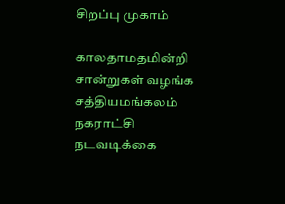சிறப்பு முகாம்

காலதாமதமின்றி சான்றுகள் வழங்க சத்தியமங்கலம் நகராட்சி நடவடிக்கை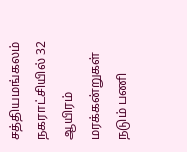சத்தியமங்கலம் நகராட்சியில் 32 ஆயிரம் மரக்கன்றுகள் நடும் பணி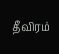தீவிரம்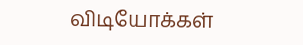விடியோக்கள்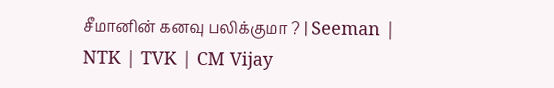சீமானின் கனவு பலிக்குமா ? | Seeman | NTK | TVK | CM Vijay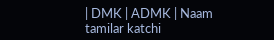| DMK | ADMK | Naam tamilar katchi